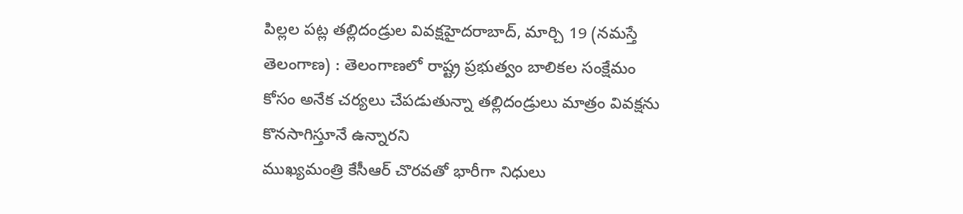పిల్లల పట్ల తల్లిదండ్రుల వివక్షహైదరాబాద్, మార్చి 19 (నమస్తే తెలంగాణ) : తెలంగాణలో రాష్ట్ర ప్రభుత్వం బాలికల సంక్షేమం కోసం అనేక చర్యలు చేపడుతున్నా తల్లిదండ్రులు మాత్రం వివక్షను కొనసాగిస్తూనే ఉన్నారని
ముఖ్యమంత్రి కేసీఆర్ చొరవతో భారీగా నిధులు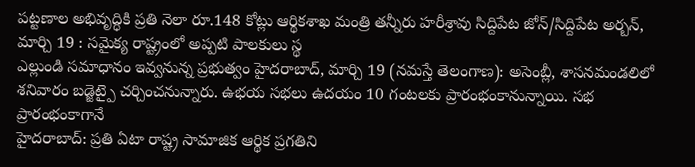పట్టణాల అభివృద్ధికి ప్రతి నెలా రూ.148 కోట్లు ఆర్థికశాఖ మంత్రి తన్నీరు హరీశ్రావు సిద్దిపేట జోన్/సిద్దిపేట అర్బన్, మార్చి 19 : సమైక్య రాష్ట్రంలో అప్పటి పాలకులు స్థ
ఎల్లుండి సమాధానం ఇవ్వనున్న ప్రభుత్వం హైదరాబాద్, మార్చి 19 (నమస్తే తెలంగాణ): అసెంబ్లీ, శాసనమండలిలో శనివారం బడ్జెట్పై చర్చించనున్నారు. ఉభయ సభలు ఉదయం 10 గంటలకు ప్రారంభంకానున్నాయి. సభ ప్రారంభంకాగానే
హైదరాబాద్: ప్రతి ఏటా రాష్ట్ర సామాజిక ఆర్థిక ప్రగతిని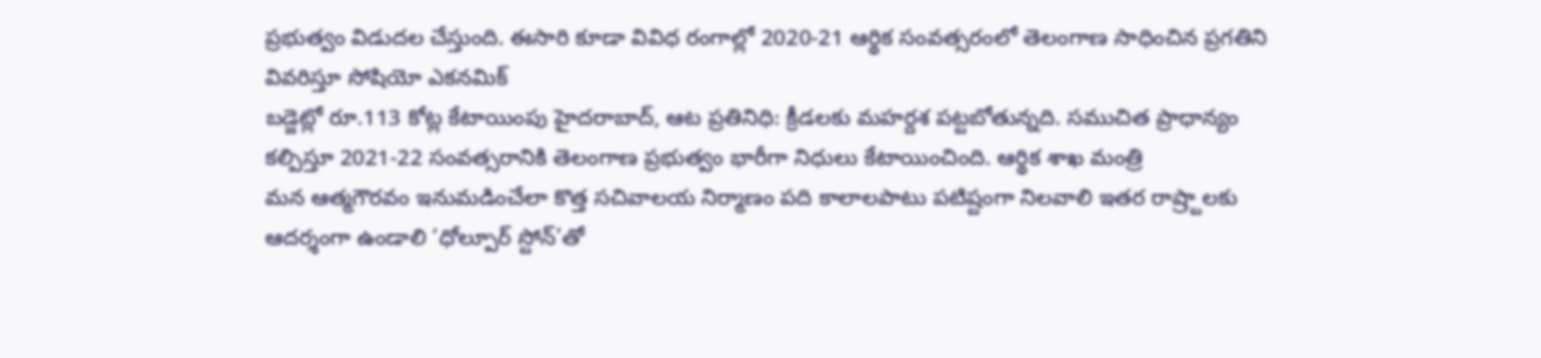ప్రభుత్వం విడుదల చేస్తుంది. ఈసారి కూడా వివిధ రంగాల్లో 2020-21 ఆర్థిక సంవత్సరంలో తెలంగాణ సాధించిన ప్రగతిని వివరిస్తూ సోషియో ఎకనమిక్
బడ్జెట్లో రూ.113 కోట్ల కేటాయింపు హైదరాబాద్, ఆట ప్రతినిధి: క్రీడలకు మహర్దశ పట్టబోతున్నది. సముచిత ప్రాధాన్యం కల్పిస్తూ 2021-22 సంవత్సరానికి తెలంగాణ ప్రభుత్వం భారీగా నిధులు కేటాయించింది. ఆర్థిక శాఖ మంత్రి
మన ఆత్మగౌరవం ఇనుమడించేలా కొత్త సచివాలయ నిర్మాణం పది కాలాలపాటు పటిష్టంగా నిలవాలి ఇతర రాష్ర్టాలకు ఆదర్శంగా ఉండాలి ‘ధోల్పూర్ స్టోన్’తో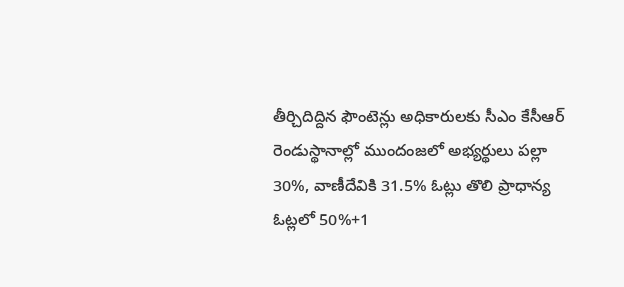తీర్చిదిద్దిన ఫౌంటెన్లు అధికారులకు సీఎం కేసీఆర్
రెండుస్థానాల్లో ముందంజలో అభ్యర్థులు పల్లా 30%, వాణీదేవికి 31.5% ఓట్లు తొలి ప్రాధాన్య ఓట్లలో 50%+1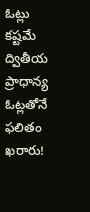ఓట్లు కష్టమే ద్వితీయ ప్రాధాన్య ఓట్లతోనే ఫలితం ఖరారు!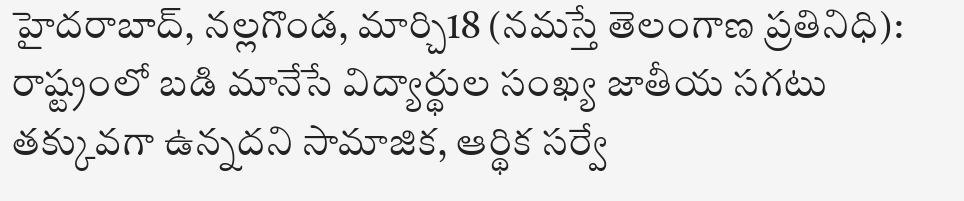హైదరాబాద్, నల్లగొండ, మార్చి18 (నమస్తే తెలంగాణ ప్రతినిధి):
రాష్ట్రంలో బడి మానేసే విద్యార్థుల సంఖ్య జాతీయ సగటు తక్కువగా ఉన్నదని సామాజిక, ఆర్థిక సర్వే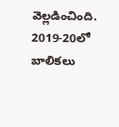వెల్లడించింది. 2019-20లో బాలికలు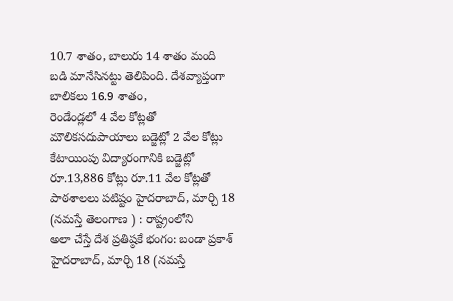10.7 శాతం, బాలురు 14 శాతం మంది బడి మానేసినట్టు తెలిపింది. దేశవ్యాప్తంగా బాలికలు 16.9 శాతం,
రెండేండ్లలో 4 వేల కోట్లతో మౌలికసదుపాయాలు బడ్జెట్లో 2 వేల కోట్లు కేటాయింపు విద్యారంగానికి బడ్జెట్లో రూ.13,886 కోట్లు రూ.11 వేల కోట్లతో పాఠశాలలు పటిష్టం హైదరాబాద్, మార్చి 18 (నమస్తే తెలంగాణ ) : రాష్ట్రంలోని
అలా చేస్తే దేశ ప్రతిష్ఠకే భంగం: బండా ప్రకాశ్ హైదరాబాద్, మార్చి 18 (నమస్తే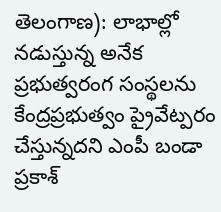తెలంగాణ): లాభాల్లో నడుస్తున్న అనేక ప్రభుత్వరంగ సంస్థలను కేంద్రప్రభుత్వం ప్రైవేట్పరం చేస్తున్నదని ఎంపీ బండా ప్రకాశ్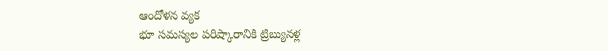ఆందోళన వ్యక
భూ సమస్యల పరిష్కారానికి ట్రిబ్యునళ్ల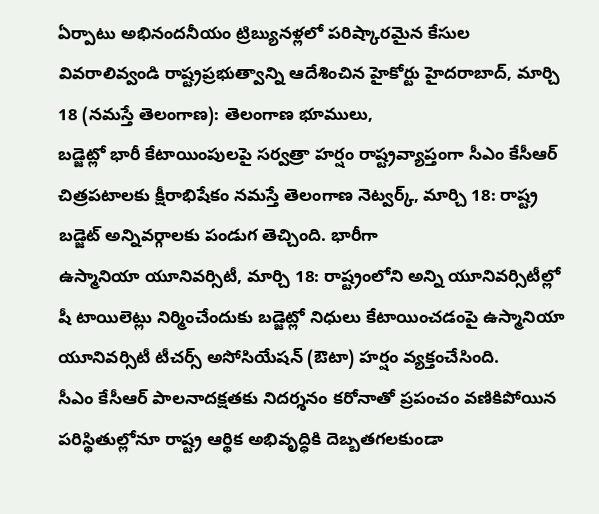ఏర్పాటు అభినందనీయం ట్రిబ్యునళ్లలో పరిష్కారమైన కేసుల వివరాలివ్వండి రాష్ట్రప్రభుత్వాన్ని ఆదేశించిన హైకోర్టు హైదరాబాద్, మార్చి 18 (నమస్తే తెలంగాణ): తెలంగాణ భూములు,
బడ్జెట్లో భారీ కేటాయింపులపై సర్వత్రా హర్షం రాష్ట్రవ్యాప్తంగా సీఎం కేసీఆర్ చిత్రపటాలకు క్షీరాభిషేకం నమస్తే తెలంగాణ నెట్వర్క్, మార్చి 18: రాష్ట్ర బడ్జెట్ అన్నివర్గాలకు పండుగ తెచ్చింది. భారీగా
ఉస్మానియా యూనివర్సిటీ, మార్చి 18: రాష్ట్రంలోని అన్ని యూనివర్సిటీల్లో షీ టాయిలెట్లు నిర్మించేందుకు బడ్జెట్లో నిధులు కేటాయించడంపై ఉస్మానియా యూనివర్సిటీ టీచర్స్ అసోసియేషన్ (ఔటా) హర్షం వ్యక్తంచేసింది.
సీఎం కేసీఆర్ పాలనాదక్షతకు నిదర్శనం కరోనాతో ప్రపంచం వణికిపోయిన పరిస్థితుల్లోనూ రాష్ట్ర ఆర్థిక అభివృద్ధికి దెబ్బతగలకుండా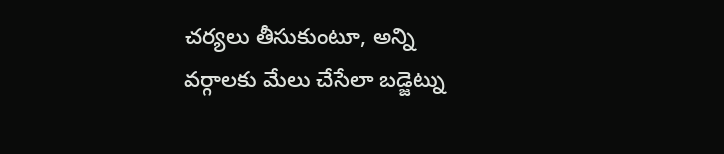చర్యలు తీసుకుంటూ, అన్ని వర్గాలకు మేలు చేసేలా బడ్జెట్ను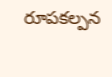రూపకల్పన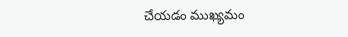చేయడం ముఖ్యమం